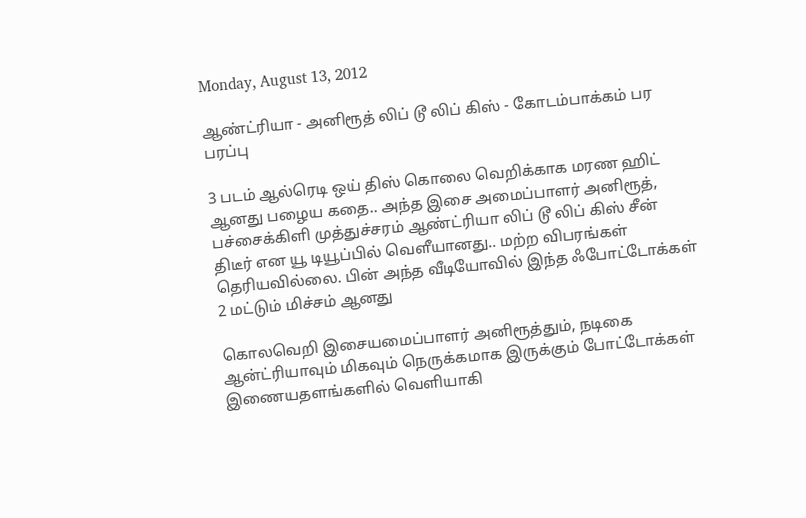Monday, August 13, 2012

ஆண்ட்ரியா - அனிரூத் லிப் டூ லிப் கிஸ் - கோடம்பாக்கம் பர பரப்பு

3 படம் ஆல்ரெடி ஒய் திஸ் கொலை வெறிக்காக மரண ஹிட் ஆனது பழைய கதை.. அந்த இசை அமைப்பாளர் அனிரூத், பச்சைக்கிளி முத்துச்சரம் ஆண்ட்ரியா லிப் டூ லிப் கிஸ் சீன் திடீர் என யூ டியூப்பில் வெளீயானது.. மற்ற விபரங்கள் தெரியவில்லை. பின் அந்த வீடியோவில் இந்த ஃபோட்டோக்கள் 2 மட்டும் மிச்சம் ஆனது

கொலவெறி இசையமைப்பாளர் அனிரூத்தும், நடிகை ஆன்ட்ரியாவும் மிகவும் நெருக்கமாக இருக்கும் ‌போட்டோக்கள் இணையதளங்களில் வெளியாகி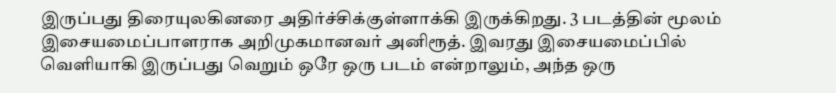இருப்பது திரையுலகினரை அதிர்ச்சிக்குள்ளாக்கி இருக்கிறது. 3 படத்தின் மூலம் இசையமைப்பாளராக அறிமுகமானவர் அனிரூத். இவரது இசையமைப்பில் வெளியாகி இருப்பது வெறும் ஒரே ஒரு படம் என்றாலும், அந்த ஒரு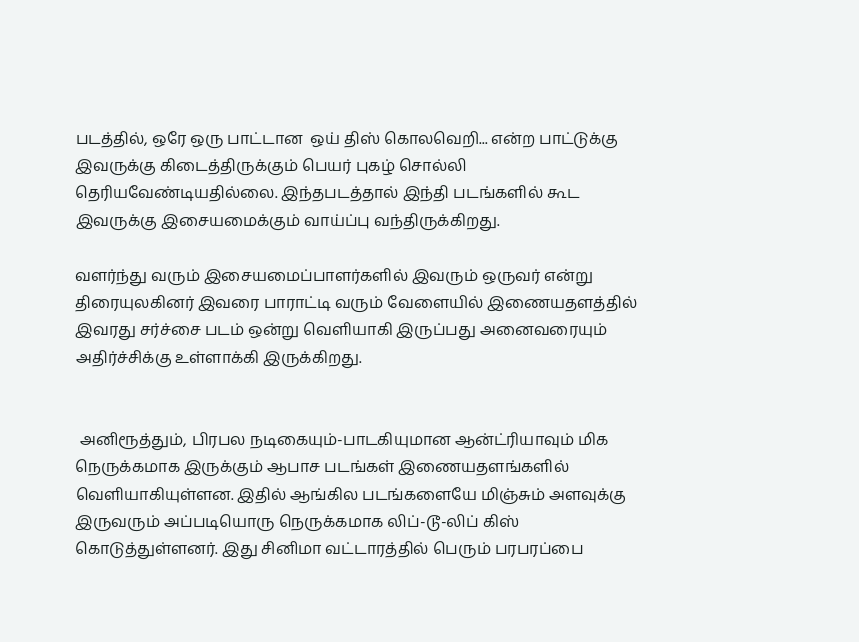படத்தில், ஒரே ஒரு பாட்டான  ஒய் திஸ் கொலவெறி... என்ற பாட்டுக்கு இவருக்கு கிடைத்திருக்கும் பெயர் புகழ் சொல்லி தெரியவேண்டியதில்லை. இந்தபடத்தால் இந்தி படங்களில் கூட இவருக்கு இசையமைக்கும் வாய்ப்பு வந்திருக்கிறது.

வளர்ந்து வரும் இசையமைப்பாளர்களில் இவரும் ஒருவர் என்று திரையுலகினர் இவரை பாராட்டி வரும் வேளையில் இணையதளத்தில் இவரது ‌சர்ச்சை படம் ஒன்று வெளியாகி இருப்பது அனைவரையும் அதிர்ச்சிக்கு உள்ளாக்கி இருக்கிறது.


 அனிரூத்தும், பிரபல நடிகையும்-பாடகியுமான ஆன்ட்ரியாவும் மிக நெருக்கமாக இருக்கும் ஆபாச படங்கள் இணையதளங்களில் வெளியாகியுள்ளன. இதில் ஆங்கில படங்களையே மிஞ்சும் அளவுக்கு இருவரும் அப்படியொரு நெருக்கமாக லிப்-டூ-லிப் கிஸ் கொடுத்துள்ளனர். இது சினிமா வட்டாரத்தில் பெரும் பரபரப்பை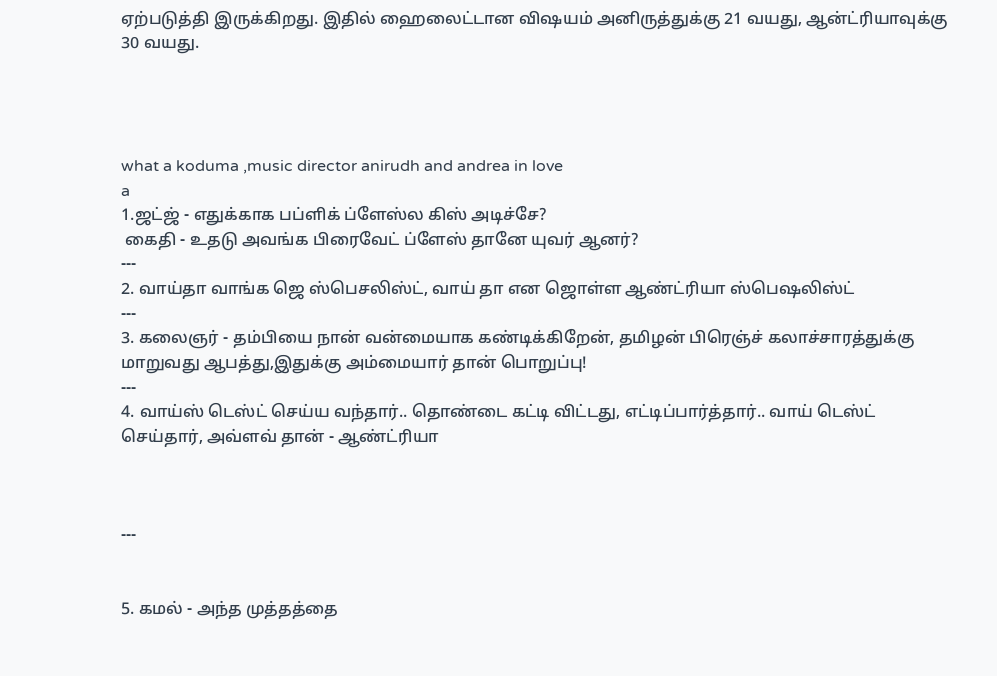ஏற்படுத்தி இருக்கிறது. இதில் ஹைலைட்டான விஷயம் அனிருத்துக்கு 21 வயது, ஆன்ட்ரியாவுக்கு 30 வயது.




what a koduma ,music director anirudh and andrea in love
a
1.ஜட்ஜ் - எதுக்காக பப்ளிக் ப்ளேஸ்ல கிஸ் அடிச்சே?
 கைதி - உதடு அவங்க பிரைவேட் ப்ளேஸ் தானே யுவர் ஆனர்?
---
2. வாய்தா வாங்க ஜெ ஸ்பெசலிஸ்ட், வாய் தா என ஜொள்ள ஆண்ட்ரியா ஸ்பெஷலிஸ்ட்
---
3. கலைஞர் - தம்பியை நான் வன்மையாக கண்டிக்கிறேன், தமிழன் பிரெஞ்ச் கலாச்சாரத்துக்கு மாறுவது ஆபத்து,இதுக்கு அம்மையார் தான் பொறுப்பு!
---
4. வாய்ஸ் டெஸ்ட் செய்ய வந்தார்.. தொண்டை கட்டி விட்டது, எட்டிப்பார்த்தார்.. வாய் டெஸ்ட் செய்தார், அவ்ளவ் தான் - ஆண்ட்ரியா



---


5. கமல் - அந்த முத்தத்தை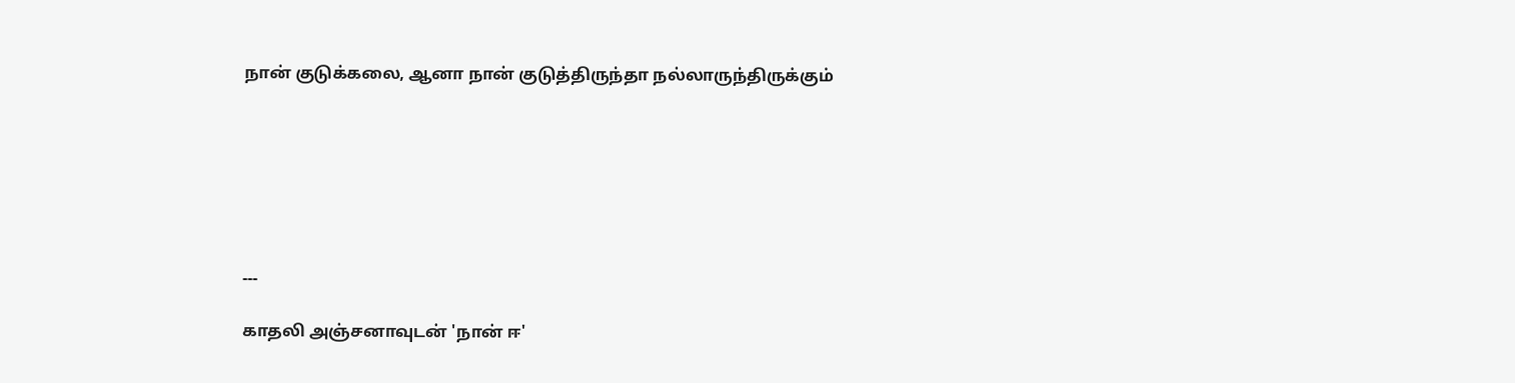நான் குடுக்கலை, ஆனா நான் குடுத்திருந்தா நல்லாருந்திருக்கும்







---

காதலி அஞ்சனாவுடன் 'நான் ஈ'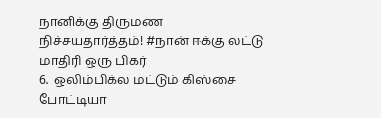நானிக்கு திருமண நிச்சயதார்த்தம்! #நான் ஈக்கு லட்டு மாதிரி ஒரு பிகர்
6.  ஒலிம்பிக்ல மட்டும் கிஸ்சை போட்டியா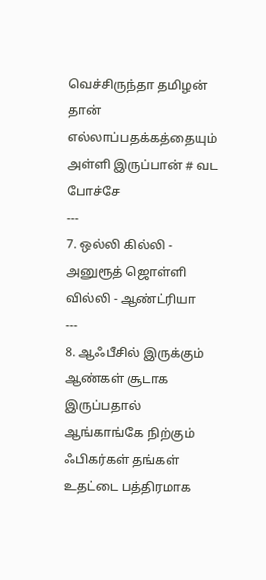வெச்சிருந்தா தமிழன் தான் எல்லாப்பதக்கத்தையும் அள்ளி இருப்பான் # வட போச்சே
---
7. ஒல்லி கில்லி - அனுரூத் ஜொள்ளி வில்லி - ஆண்ட்ரியா
---
8. ஆஃபீசில் இருக்கும் ஆண்கள் சூடாக இருப்பதால் ஆங்காங்கே நிற்கும் ஃபிகர்கள் தங்கள் உதட்டை பத்திரமாக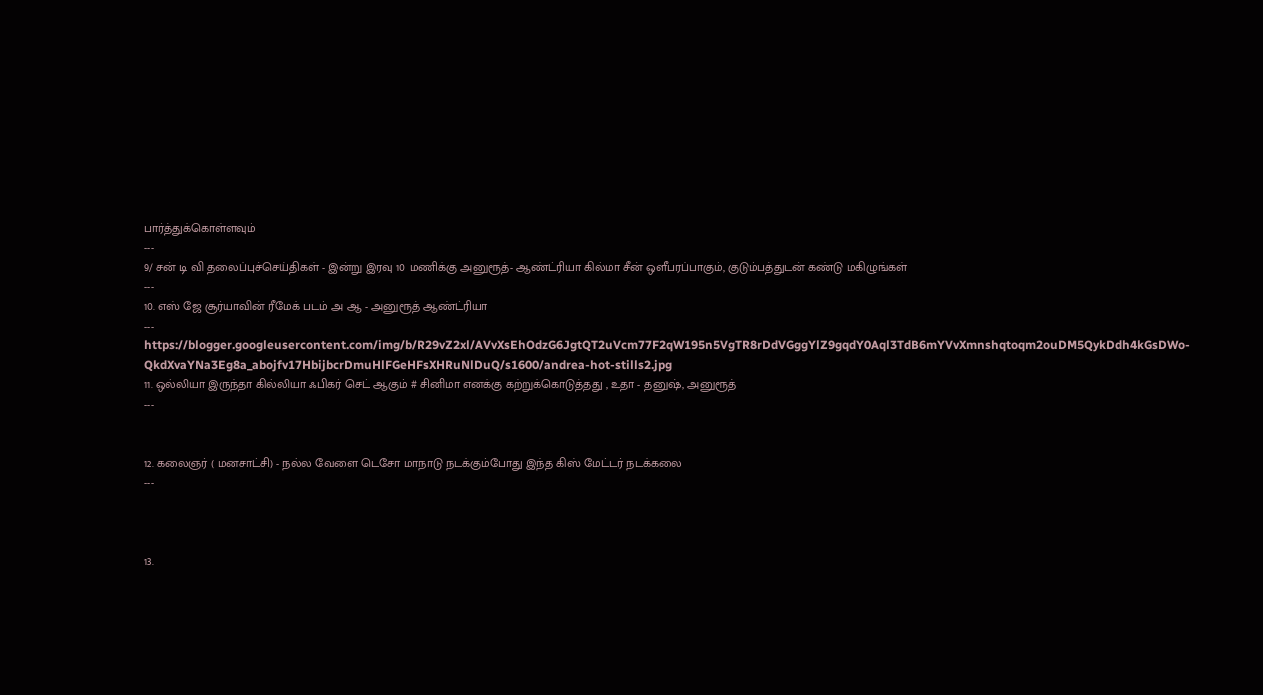பார்த்துக்கொள்ளவும்
---
9/ சன் டி வி தலைப்புச்செய்திகள் - இன்று இரவு 10 மணிக்கு அனுரூத்- ஆண்ட்ரியா கில்மா சீன் ஒளீபரப்பாகும், குடும்பத்துடன் கண்டு மகிழுங்கள்
---
10. எஸ் ஜே சூர்யாவின் ரீமேக் படம் அ ஆ - அனுரூத் ஆண்ட்ரியா
---
https://blogger.googleusercontent.com/img/b/R29vZ2xl/AVvXsEhOdzG6JgtQT2uVcm77F2qW195n5VgTR8rDdVGggYlZ9gqdY0Aql3TdB6mYVvXmnshqtoqm2ouDM5QykDdh4kGsDWo-QkdXvaYNa3Eg8a_abojfv17HbijbcrDmuHlFGeHFsXHRuNlDuQ/s1600/andrea-hot-stills2.jpg
11. ஒல்லியா இருந்தா கில்லியா ஃபிகர் செட் ஆகும் # சினிமா எனக்கு கற்றுக்கொடுத்தது , உதா - தனுஷ், அனுரூத்
---


12. கலைஞர் ( மனசாட்சி) - நல்ல வேளை டெசோ மாநாடு நடக்கும்போது இந்த கிஸ் மேட்டர் நடக்கலை
---



13.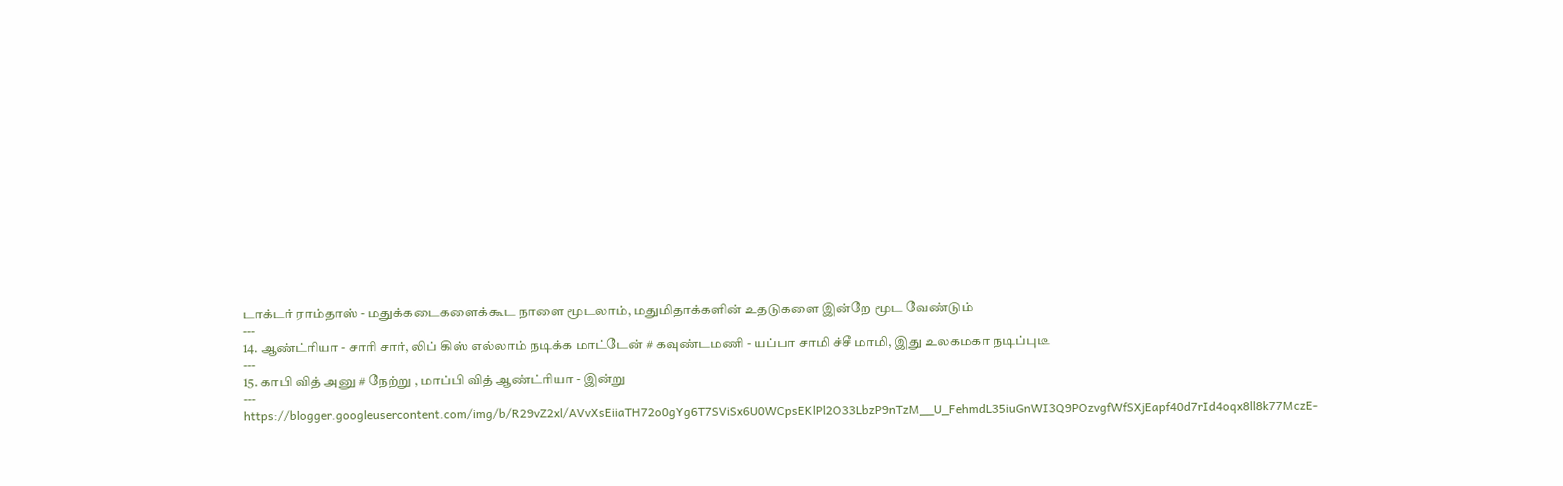டாக்டர் ராம்தாஸ் - மதுக்கடைகளைக்கூட நாளை மூடலாம், மதுமிதாக்களின் உதடுகளை இன்றே மூட வேண்டும்
---
14. ஆண்ட்ரியா - சாரி சார், லிப் கிஸ் எல்லாம் நடிக்க மாட்டேன் # கவுண்டமணி - யப்பா சாமி ச்சீ மாமி, இது உலகமகா நடிப்புடீ
---
15. காபி வித் அனு # நேற்று , மாப்பி வித் ஆண்ட்ரியா - இன்று
---
https://blogger.googleusercontent.com/img/b/R29vZ2xl/AVvXsEiiaTH72o0gYg6T7SViSx6U0WCpsEKlPl2O33LbzP9nTzM__U_FehmdL35iuGnWI3Q9POzvgfWfSXjEapf40d7rId4oqx8ll8k77MczE-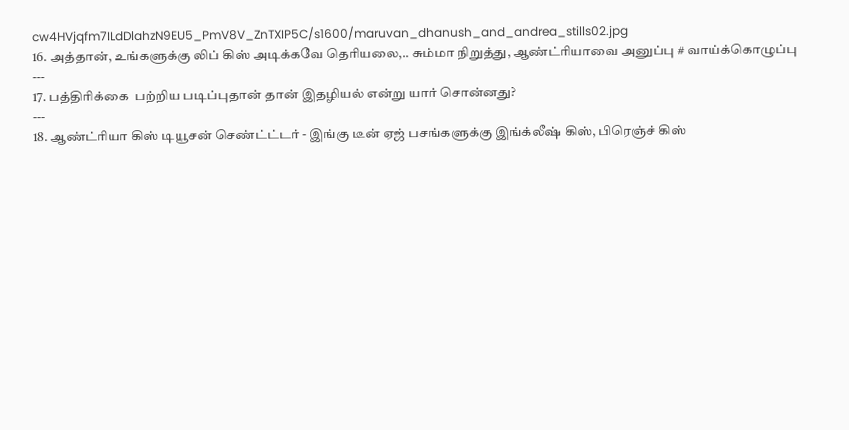cw4HVjqfm7ILdDlahzN9EU5_PmV8V_ZnTXIP5C/s1600/maruvan_dhanush_and_andrea_stills02.jpg
16. அத்தான், உங்களுக்கு லிப் கிஸ் அடிக்கவே தெரியலை,.. சும்மா நிறுத்து, ஆண்ட்ரியாவை அனுப்பு # வாய்க்கொழுப்பு
---
17. பத்திரிக்கை  பற்றிய படிப்புதான் தான் இதழியல் என்று யார் சொன்னது?
---
18. ஆண்ட்ரியா கிஸ் டியூசன் செண்ட்ட்டர் - இங்கு டீன் ஏஜ் பசங்களுக்கு இங்க்லீஷ் கிஸ், பிரெஞ்ச் கிஸ்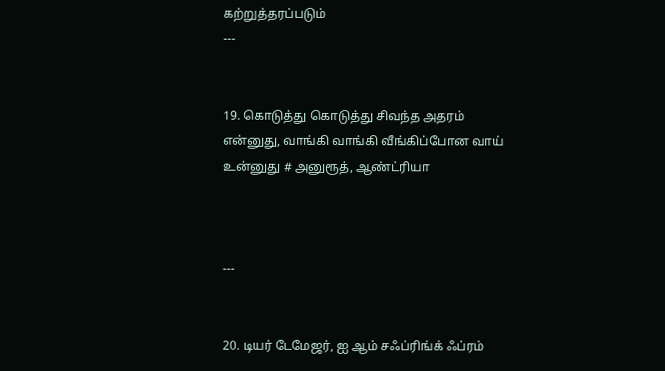கற்றுத்தரப்படும்
---


19. கொடுத்து கொடுத்து சிவந்த அதரம் என்னுது, வாங்கி வாங்கி வீங்கிப்போன வாய் உன்னுது # அனுரூத், ஆண்ட்ரியா



---


20. டியர் டேமேஜர், ஐ ஆம் சஃப்ரிங்க் ஃப்ரம்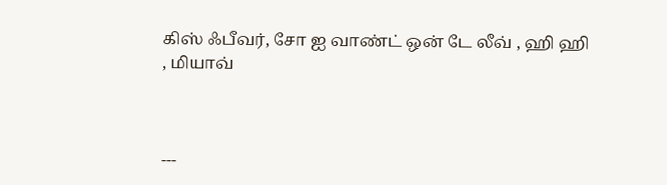கிஸ் ஃபீவர், சோ ஐ வாண்ட் ஒன் டே லீவ் , ஹி ஹி , மியாவ்



---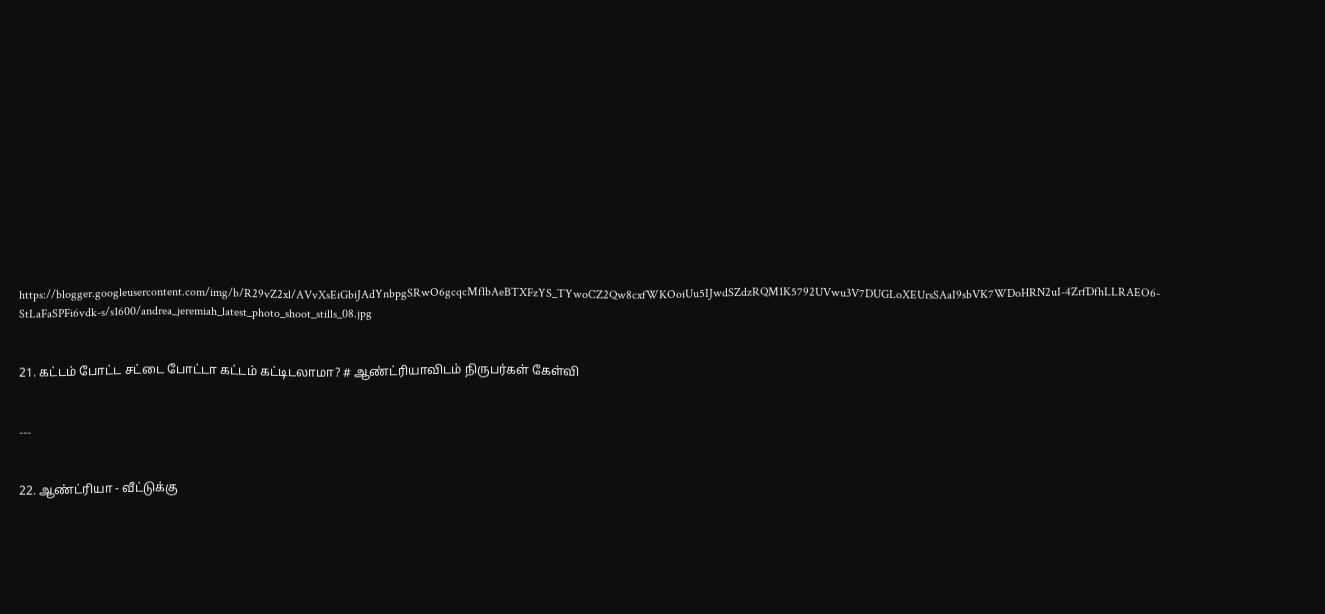https://blogger.googleusercontent.com/img/b/R29vZ2xl/AVvXsEiGbiJAdYnbpgSRwO6gcqcMflbAeBTXFzYS_TYwoCZ2Qw8cxfWKOoiUu5IJwdSZdzRQM1K5792UVwu3V7DUGLoXEUrsSAaI9sbVK7WDoHRN2uI-4ZrfDfhLLRAEO6-StLaFaSPFi6vdk-s/s1600/andrea_jeremiah_latest_photo_shoot_stills_08.jpg


21. கட்டம் போட்ட சட்டை போட்டா கட்டம் கட்டிடலாமா? # ஆண்ட்ரியாவிடம் நிருபர்கள் கேள்வி


---


22. ஆண்ட்ரியா - வீட்டுக்கு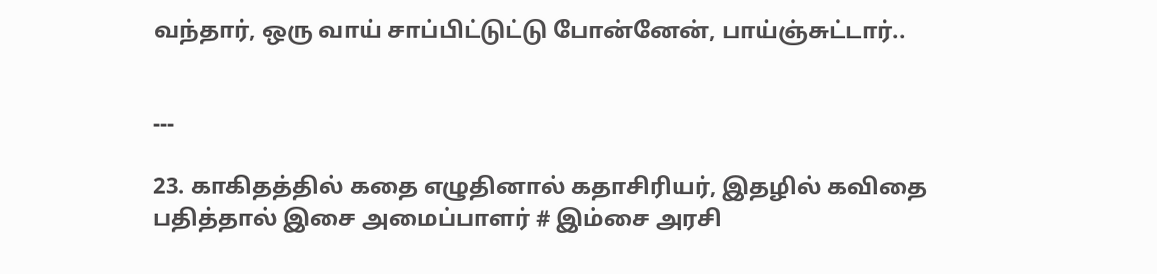வந்தார், ஒரு வாய் சாப்பிட்டுட்டு போன்னேன், பாய்ஞ்சுட்டார்..


---

23. காகிதத்தில் கதை எழுதினால் கதாசிரியர், இதழில் கவிதை பதித்தால் இசை அமைப்பாளர் # இம்சை அரசி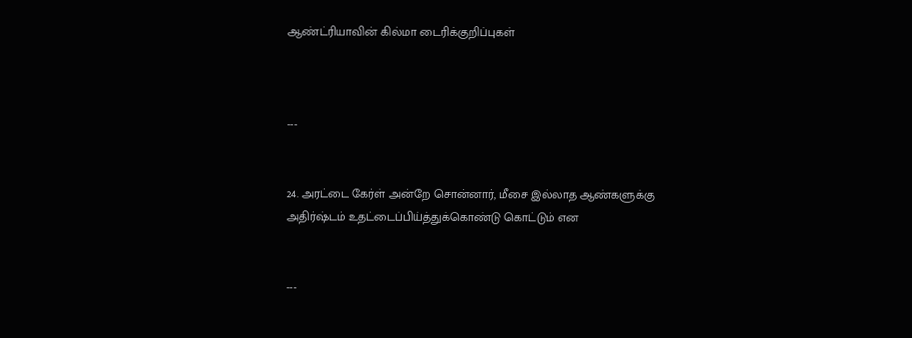ஆண்ட்ரியாவின் கில்மா டைரிக்குறிப்புகள்



---


24. அரட்டை கேர்ள் அன்றே சொன்னார், மீசை இல்லாத ஆண்களுக்கு அதிர்ஷ்டம் உதட்டைப்பிய்த்துக்கொண்டு கொட்டும் என


---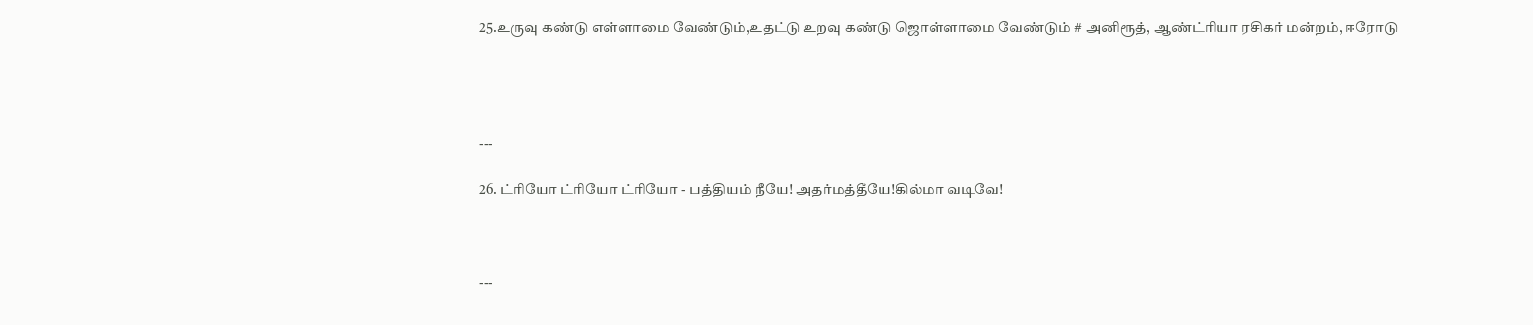25.உருவு கண்டு எள்ளாமை வேண்டும்,உதட்டு உறவு கண்டு ஜொள்ளாமை வேண்டும் # அனிரூத், ஆண்ட்ரியா ரசிகர் மன்றம், ஈரோடு




---

26. ட்ரியோ ட்ரியோ ட்ரியோ - பத்தியம் நீயே! அதர்மத்தீயே!கில்மா வடிவே!



---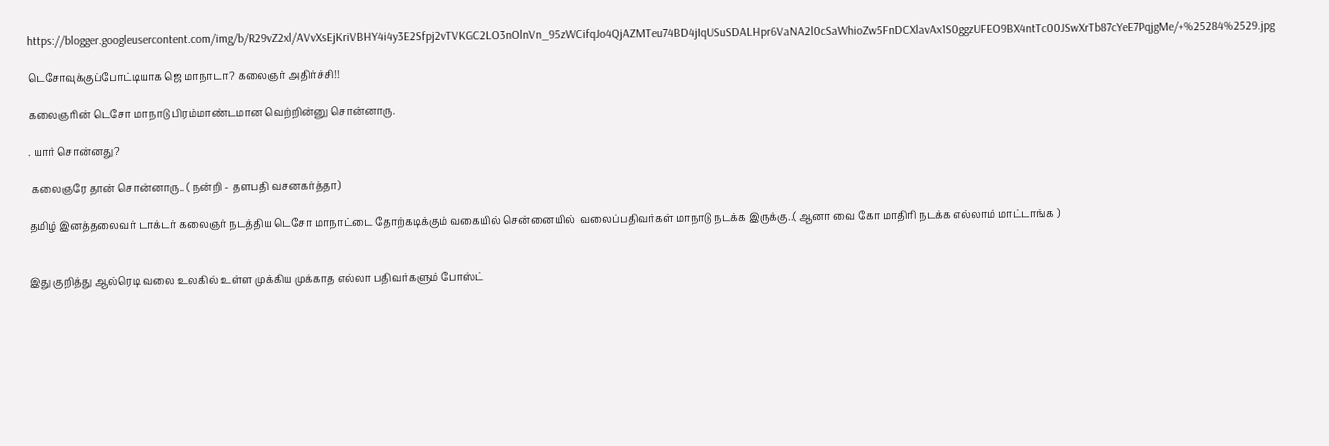https://blogger.googleusercontent.com/img/b/R29vZ2xl/AVvXsEjKriVBHY4i4y3E2Sfpj2vTVKGC2LO3nOlnVn_95zWCifqJo4QjAZMTeu74BD4jIqUSuSDALHpr6VaNA2l0cSaWhioZw5FnDCXlavAx1S0ggzUFEO9BX4ntTc00JSwXrTb87cYeE7PqjgMe/+%25284%2529.jpg

டெசோவுக்குப்போட்டியாக ஜெ மாநாடா? கலைஞர் அதிர்ச்சி!!

கலைஞரின் டெசோ மாநாடு பிரம்மாண்டமான வெற்றின்னு சொன்னாரு.

. யார் சொன்னது?

 கலைஞரே தான் சொன்னாரு.. ( நன்றி - தளபதி வசனகர்த்தா)

தமிழ் இனத்தலைவர் டாக்டர் கலைஞர் நடத்திய டெசோ மாநாட்டை தோற்கடிக்கும் வகையில் சென்னையில்  வலைப்பதிவர்கள் மாநாடு நடக்க இருக்கு..( ஆனா வை கோ மாதிரி நடக்க எல்லாம் மாட்டாங்க )


இது குறித்து ஆல்ரெடி வலை உலகில் உள்ள முக்கிய முக்காத எல்லா பதிவர்களும் போஸ்ட்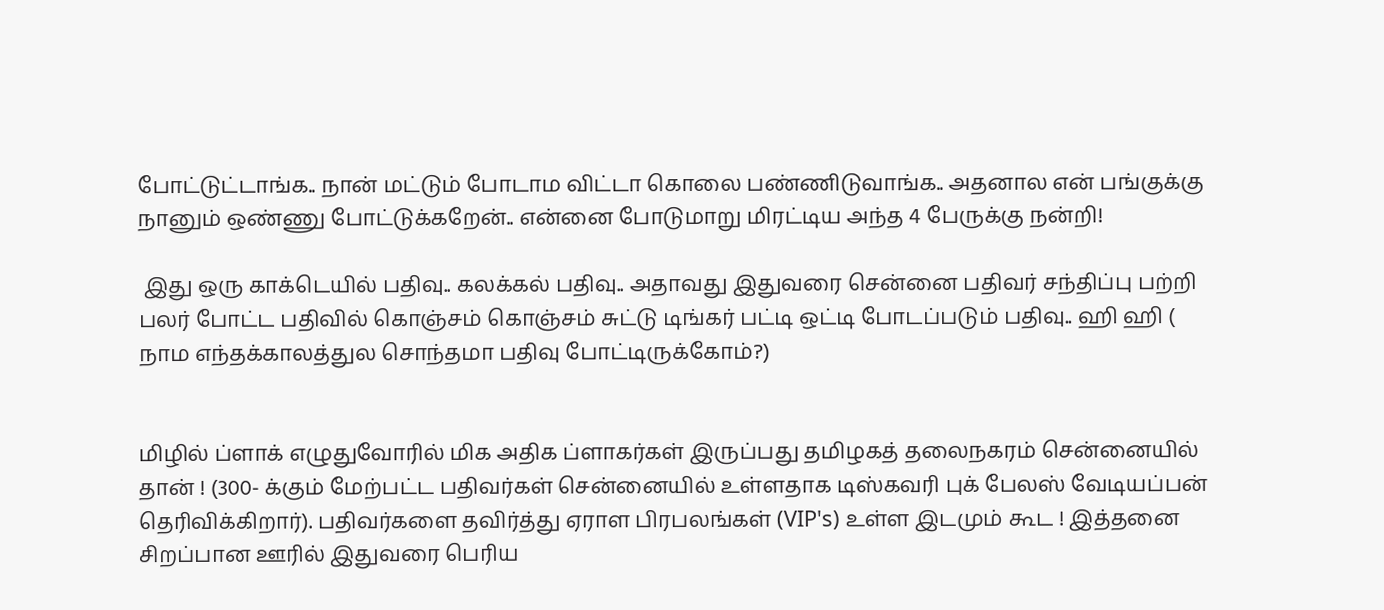போட்டுட்டாங்க.. நான் மட்டும் போடாம விட்டா கொலை பண்ணிடுவாங்க.. அதனால என் பங்குக்கு நானும் ஒண்ணு போட்டுக்கறேன்.. என்னை போடுமாறு மிரட்டிய அந்த 4 பேருக்கு நன்றி!

 இது ஒரு காக்டெயில் பதிவு.. கலக்கல் பதிவு.. அதாவது இதுவரை சென்னை பதிவர் சந்திப்பு பற்றி பலர் போட்ட பதிவில் கொஞ்சம் கொஞ்சம் சுட்டு டிங்கர் பட்டி ஒட்டி போடப்படும் பதிவு.. ஹி ஹி ( நாம எந்தக்காலத்துல சொந்தமா பதிவு போட்டிருக்கோம்?)


மிழில் ப்ளாக் எழுதுவோரில் மிக அதிக ப்ளாகர்கள் இருப்பது தமிழகத் தலைநகரம் சென்னையில் தான் ! (300- க்கும் மேற்பட்ட பதிவர்கள் சென்னையில் உள்ளதாக டிஸ்கவரி புக் பேலஸ் வேடியப்பன் தெரிவிக்கிறார்). பதிவர்களை தவிர்த்து ஏராள பிரபலங்கள் (VIP's) உள்ள இடமும் கூட ! இத்தனை சிறப்பான ஊரில் இதுவரை பெரிய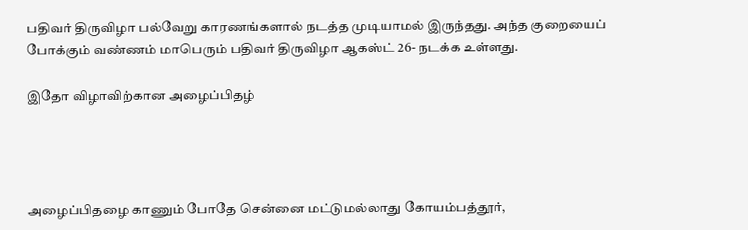பதிவர் திருவிழா பல்வேறு காரணங்களால் நடத்த முடியாமல் இருந்தது. அந்த குறையைப் போக்கும் வண்ணம் மாபெரும் பதிவர் திருவிழா ஆகஸ்ட் 26- நடக்க உள்ளது.

இதோ விழாவிற்கான அழைப்பிதழ்




அழைப்பிதழை காணும் போதே சென்னை மட்டுமல்லாது கோயம்பத்தூர்,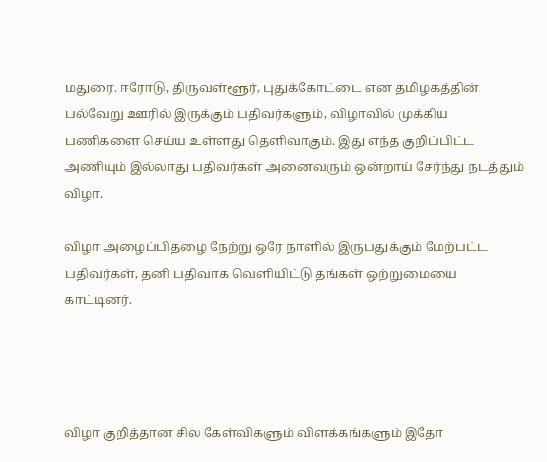மதுரை. ஈரோடு, திருவள்ளூர், புதுக்கோட்டை என தமிழகத்தின் பல்வேறு ஊரில் இருக்கும் பதிவர்களும், விழாவில் முக்கிய பணிகளை செய்ய உள்ளது தெளிவாகும். இது எந்த குறிப்பிட்ட அணியும் இல்லாது பதிவர்கள் அனைவரும் ஒன்றாய் சேர்ந்து நடத்தும் விழா.

விழா அழைப்பிதழை நேற்று ஒரே நாளில் இருபதுக்கும் மேற்பட்ட பதிவர்கள், தனி பதிவாக வெளியிட்டு தங்கள் ஒற்றுமையை காட்டினர்.




விழா குறித்தான சில கேள்விகளும் விளக்கங்களும் இதோ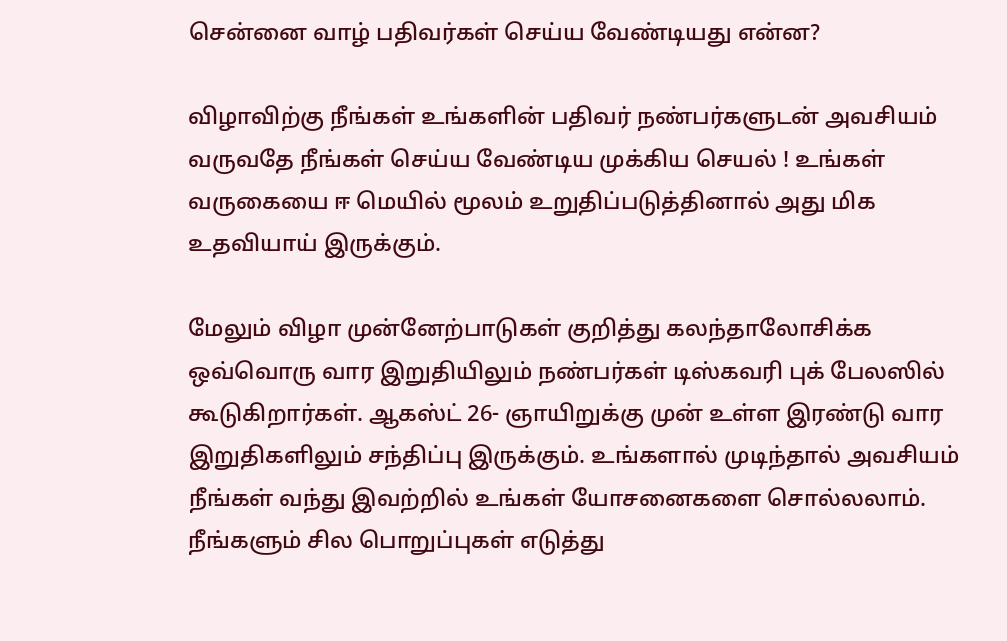சென்னை வாழ் பதிவர்கள் செய்ய வேண்டியது என்ன?

விழாவிற்கு நீங்கள் உங்களின் பதிவர் நண்பர்களுடன் அவசியம் வருவதே நீங்கள் செய்ய வேண்டிய முக்கிய செயல் ! உங்கள் வருகையை ஈ மெயில் மூலம் உறுதிப்படுத்தினால் அது மிக உதவியாய் இருக்கும்.

மேலும் விழா முன்னேற்பாடுகள் குறித்து கலந்தாலோசிக்க ஒவ்வொரு வார இறுதியிலும் நண்பர்கள் டிஸ்கவரி புக் பேலஸில் கூடுகிறார்கள். ஆகஸ்ட் 26- ஞாயிறுக்கு முன் உள்ள இரண்டு வார இறுதிகளிலும் சந்திப்பு இருக்கும். உங்களால் முடிந்தால் அவசியம் நீங்கள் வந்து இவற்றில் உங்கள் யோசனைகளை சொல்லலாம். நீங்களும் சில பொறுப்புகள் எடுத்து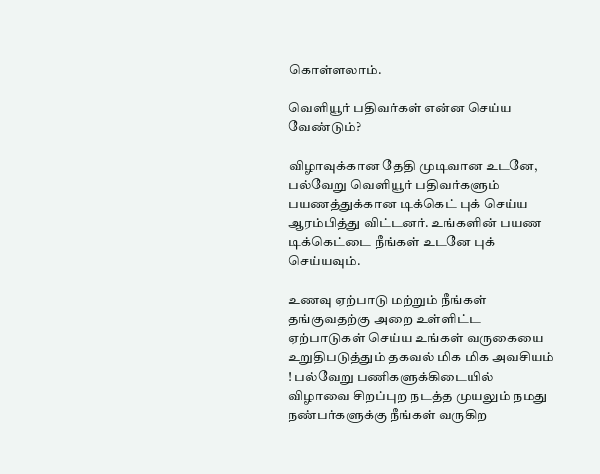கொள்ளலாம்.

வெளியூர் பதிவர்கள் என்ன செய்ய வேண்டும்?

விழாவுக்கான தேதி முடிவான உடனே, பல்வேறு வெளியூர் பதிவர்களும் பயணத்துக்கான டிக்கெட் புக் செய்ய ஆரம்பித்து விட்டனர். உங்களின் பயண டிக்கெட்டை நீங்கள் உடனே புக் செய்யவும்.

உணவு ஏற்பாடு மற்றும் நீங்கள் தங்குவதற்கு அறை உள்ளிட்ட ஏற்பாடுகள் செய்ய உங்கள் வருகையை உறுதிபடுத்தும் தகவல் மிக மிக அவசியம் ! பல்வேறு பணிகளுக்கிடையில் விழாவை சிறப்புற நடத்த முயலும் நமது நண்பர்களுக்கு நீங்கள் வருகிற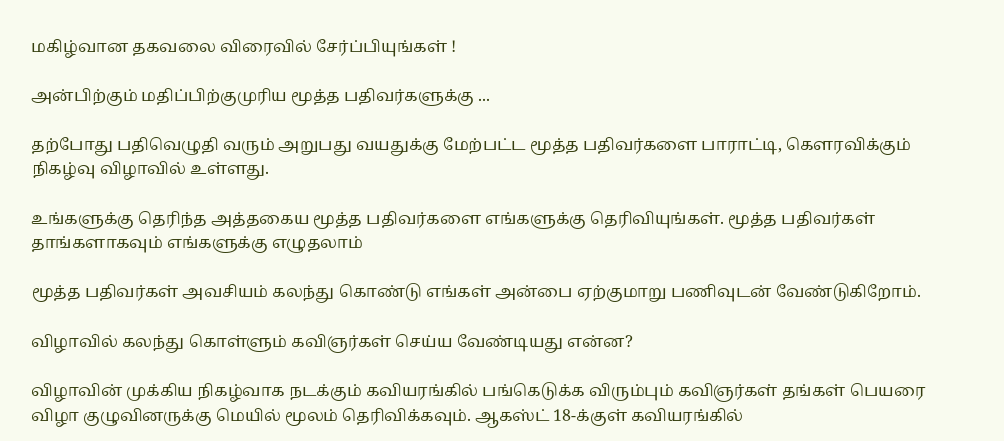மகிழ்வான தகவலை விரைவில் சேர்ப்பியுங்கள் !

அன்பிற்கும் மதிப்பிற்குமுரிய மூத்த பதிவர்களுக்கு ...

தற்போது பதிவெழுதி வரும் அறுபது வயதுக்கு மேற்பட்ட மூத்த பதிவர்களை பாராட்டி, கௌரவிக்கும் நிகழ்வு விழாவில் உள்ளது.

உங்களுக்கு தெரிந்த அத்தகைய மூத்த பதிவர்களை எங்களுக்கு தெரிவியுங்கள். மூத்த பதிவர்கள் தாங்களாகவும் எங்களுக்கு எழுதலாம்

மூத்த பதிவர்கள் அவசியம் கலந்து கொண்டு எங்கள் அன்பை ஏற்குமாறு பணிவுடன் வேண்டுகிறோம்.

விழாவில் கலந்து கொள்ளும் கவிஞர்கள் செய்ய வேண்டியது என்ன?

விழாவின் முக்கிய நிகழ்வாக நடக்கும் கவியரங்கில் பங்கெடுக்க விரும்பும் கவிஞர்கள் தங்கள் பெயரை விழா குழுவினருக்கு மெயில் மூலம் தெரிவிக்கவும். ஆகஸ்ட் 18-க்குள் கவியரங்கில்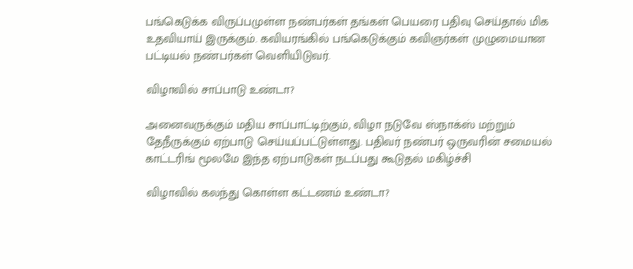பங்கெடுக்க விருப்பமுள்ள நண்பர்கள் தங்கள் பெயரை பதிவு செய்தால் மிக உதவியாய் இருக்கும். கவியரங்கில் பங்கெடுக்கும் கவிஞர்கள் முழுமையான பட்டியல் நண்பர்கள் வெளியிடுவர்.

விழாவில் சாப்பாடு உண்டா?

அனைவருக்கும் மதிய சாப்பாட்டிற்கும், விழா நடுவே ஸ்நாக்ஸ் மற்றும் தேநீருக்கும் ஏற்பாடு செய்யப்பட்டுள்ளது. பதிவர் நண்பர் ஒருவரின் சமையல் காட்டரிங் மூலமே இந்த ஏற்பாடுகள் நடப்பது கூடுதல் மகிழ்ச்சி

விழாவில் கலந்து கொள்ள கட்டணம் உண்டா?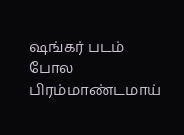ஷங்கர் படம் போல பிரம்மாண்டமாய்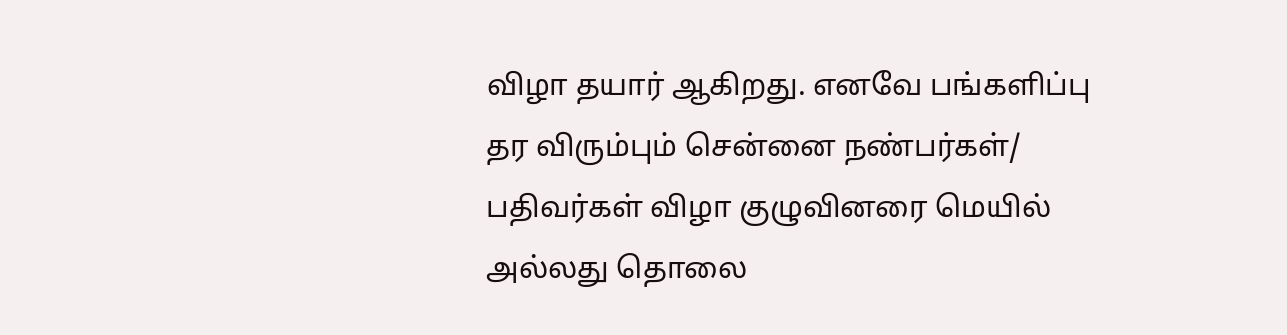விழா தயார் ஆகிறது. எனவே பங்களிப்பு தர விரும்பும் சென்னை நண்பர்கள்/ பதிவர்கள் விழா குழுவினரை மெயில் அல்லது தொலை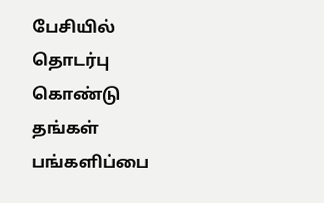பேசியில் தொடர்பு கொண்டு தங்கள் பங்களிப்பை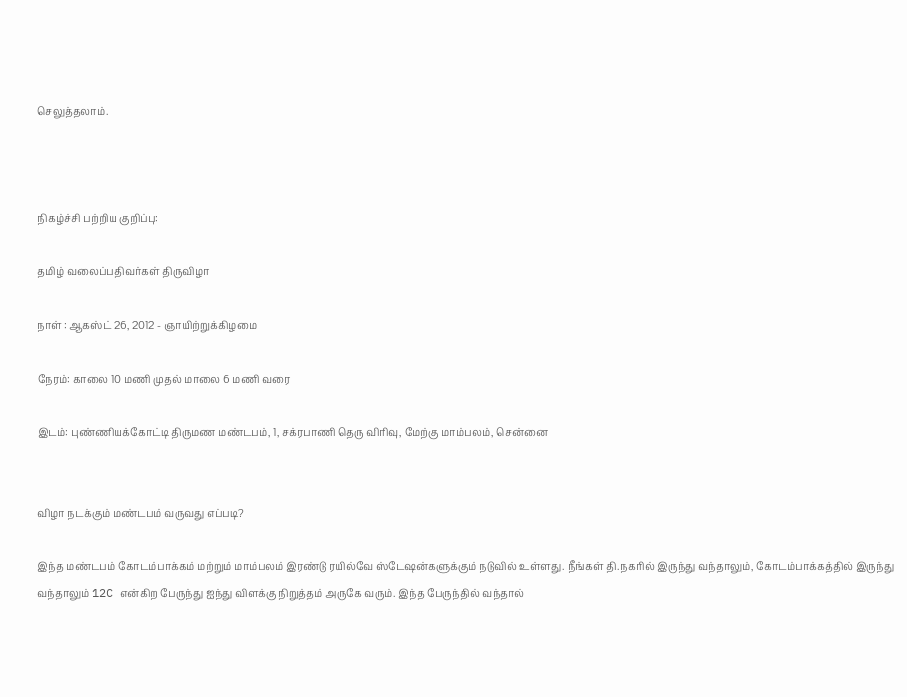செலுத்தலாம்.



நிகழ்ச்சி பற்றிய குறிப்பு:

தமிழ் வலைப்பதிவர்கள் திருவிழா

நாள் : ஆகஸ்ட் 26, 2012 - ஞாயிற்றுக்கிழமை

நேரம்: காலை 10 மணி முதல் மாலை 6 மணி வரை

இடம்: புண்ணியக்கோட்டி திருமண மண்டபம், 1, சக்ரபாணி தெரு விரிவு, மேற்கு மாம்பலம், சென்னை


விழா நடக்கும் மண்டபம் வருவது எப்படி?

இந்த மண்டபம் கோடம்பாக்கம் மற்றும் மாம்பலம் இரண்டு ரயில்வே ஸ்டேஷன்களுக்கும் நடுவில் உள்ளது. நீங்கள் தி.நகரில் இருந்து வந்தாலும், கோடம்பாக்கத்தில் இருந்து வந்தாலும் 12C என்கிற பேருந்து ஐந்து விளக்கு நிறுத்தம் அருகே வரும். இந்த பேருந்தில் வந்தால்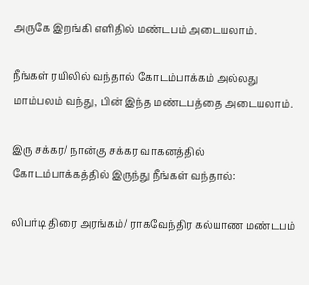அருகே இறங்கி எளிதில் மண்டபம் அடையலாம்.

நீங்கள் ரயிலில் வந்தால் கோடம்பாக்கம் அல்லது மாம்பலம் வந்து, பின் இந்த மண்டபத்தை அடையலாம்.

இரு சக்கர/ நான்கு சக்கர வாகனத்தில் கோடம்பாக்கத்தில் இருந்து நீங்கள் வந்தால்:

லிபர்டி திரை அரங்கம்/ ராகவேந்திர கல்யாண மண்டபம்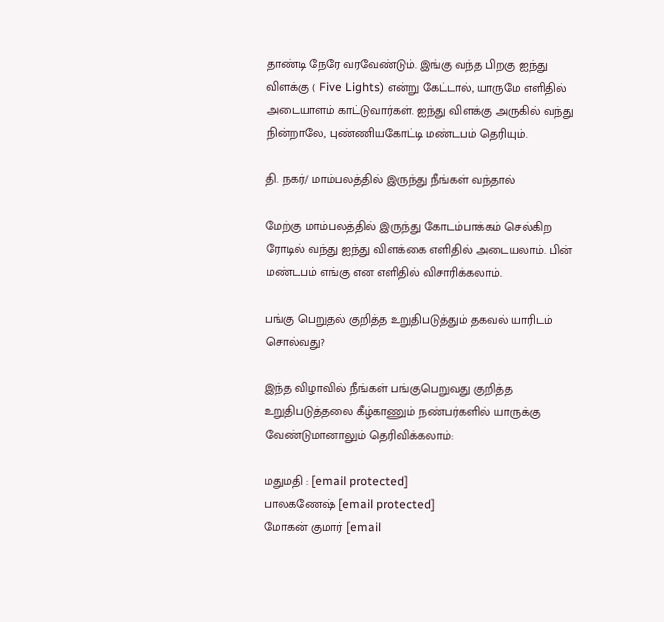தாண்டி நேரே வரவேண்டும். இங்கு வந்த பிறகு ஐந்து விளக்கு ( Five Lights) என்று கேட்டால், யாருமே எளிதில் அடையாளம் காட்டுவார்கள். ஐந்து விளக்கு அருகில் வந்து  நின்றாலே, புண்ணியகோட்டி மண்டபம் தெரியும்.

தி. நகர்/ மாம்பலத்தில் இருந்து நீங்கள் வந்தால்

மேற்கு மாம்பலத்தில் இருந்து கோடம்பாக்கம் செல்கிற ரோடில் வந்து ஐந்து விளக்கை எளிதில் அடையலாம். பின் மண்டபம் எங்கு என எளிதில் விசாரிக்கலாம்.

பங்கு பெறுதல் குறித்த உறுதிபடுத்தும் தகவல் யாரிடம் சொல்வது?

இந்த விழாவில் நீங்கள் பங்குபெறுவது குறித்த உறுதிபடுத்தலை கீழ்காணும் நண்பர்களில் யாருக்கு வேண்டுமானாலும் தெரிவிக்கலாம்:

மதுமதி : [email protected]
பாலகணேஷ் [email protected]
மோகன் குமார் [email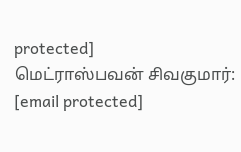protected]
மெட்ராஸ்பவன் சிவகுமார்: [email protected]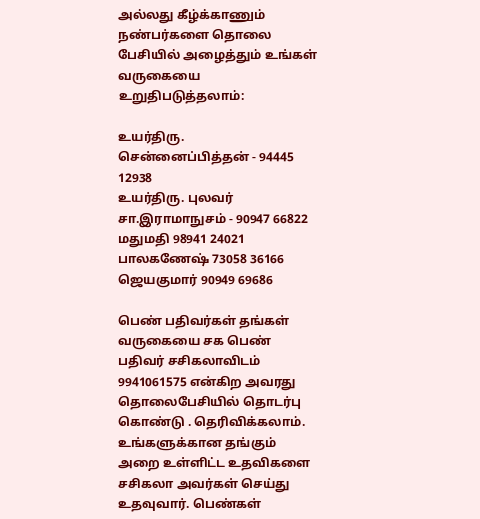அல்லது கீழ்க்காணும் நண்பர்களை தொலை பேசியில் அழைத்தும் உங்கள் வருகையை உறுதிபடுத்தலாம்:

உயர்திரு. சென்னைப்பித்தன் - 94445 12938
உயர்திரு. புலவர் சா.இராமாநுசம் - 90947 66822
மதுமதி 98941 24021
பாலகணேஷ் 73058 36166
ஜெயகுமார் 90949 69686

பெண் பதிவர்கள் தங்கள் வருகையை சக பெண் பதிவர் சசிகலாவிடம் 9941061575 என்கிற அவரது தொலைபேசியில் தொடர்பு கொண்டு . தெரிவிக்கலாம். உங்களுக்கான தங்கும் அறை உள்ளிட்ட உதவிகளை சசிகலா அவர்கள் செய்து உதவுவார். பெண்கள்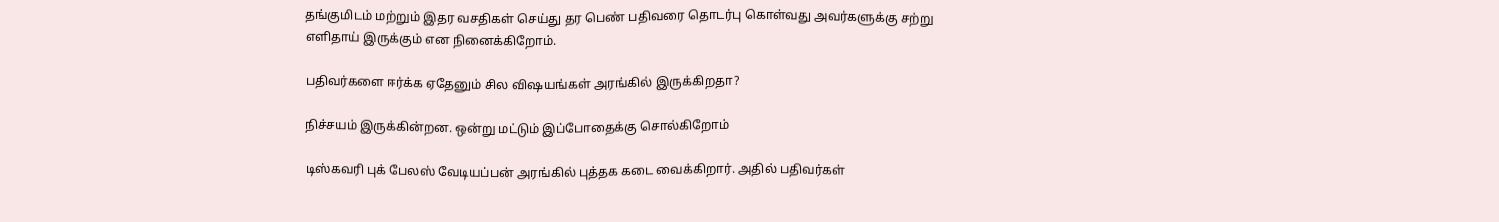தங்குமிடம் மற்றும் இதர வசதிகள் செய்து தர பெண் பதிவரை தொடர்பு கொள்வது அவர்களுக்கு சற்று எளிதாய் இருக்கும் என நினைக்கிறோம்.

பதிவர்களை ஈர்க்க ஏதேனும் சில விஷயங்கள் அரங்கில் இருக்கிறதா?

நிச்சயம் இருக்கின்றன. ஒன்று மட்டும் இப்போதைக்கு சொல்கிறோம்

டிஸ்கவரி புக் பேலஸ் வேடியப்பன் அரங்கில் புத்தக கடை வைக்கிறார். அதில் பதிவர்கள்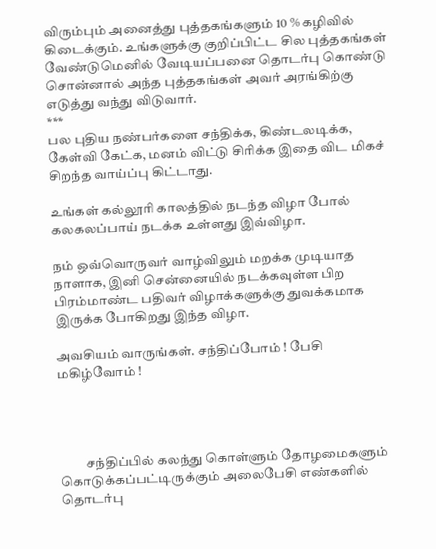விரும்பும் அனைத்து புத்தகங்களும் 10 % கழிவில் கிடைக்கும். உங்களுக்கு குறிப்பிட்ட சில புத்தகங்கள் வேண்டுமெனில் வேடியப்பனை தொடர்பு கொண்டு சொன்னால் அந்த புத்தகங்கள் அவர் அரங்கிற்கு எடுத்து வந்து விடுவார்.
***
பல புதிய நண்பர்களை சந்திக்க, கிண்டலடிக்க, கேள்வி கேட்க, மனம் விட்டு சிரிக்க இதை விட மிகச் சிறந்த வாய்ப்பு கிட்டாது.

உங்கள் கல்லூரி காலத்தில் நடந்த விழா போல் கலகலப்பாய் நடக்க உள்ளது இவ்விழா.

நம் ஒவ்வொருவர் வாழ்விலும் மறக்க முடியாத நாளாக, இனி சென்னையில் நடக்கவுள்ள பிற பிரம்மாண்ட பதிவர் விழாக்களுக்கு துவக்கமாக இருக்க போகிறது இந்த விழா.

அவசியம் வாருங்கள். சந்திப்போம் ! பேசி மகிழ்வோம் !




          சந்திப்பில் கலந்து கொள்ளும் தோழமைகளும் கொடுக்கப்பட்டிருக்கும் அலைபேசி எண்களில் தொடர்பு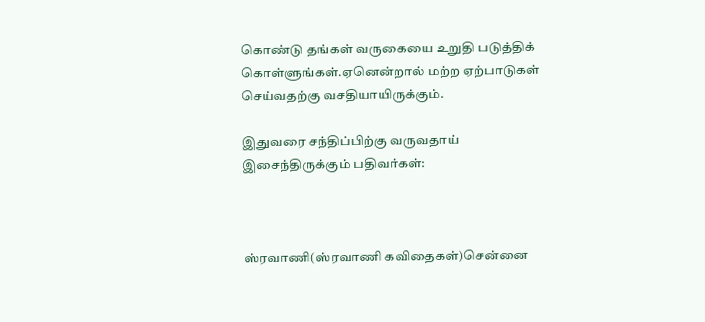கொண்டு தங்கள் வருகையை உறுதி படுத்திக் கொள்ளுங்கள்.ஏனென்றால் மற்ற ஏற்பாடுகள் செய்வதற்கு வசதியாயிருக்கும்.

இதுவரை சந்திப்பிற்கு வருவதாய் இசைந்திருக்கும் பதிவர்கள்:



ஸ்ரவாணி(ஸ்ரவாணி கவிதைகள்)சென்னை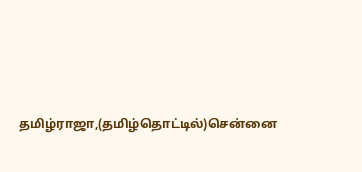தமிழ்ராஜா,(தமிழ்தொட்டில்)சென்னை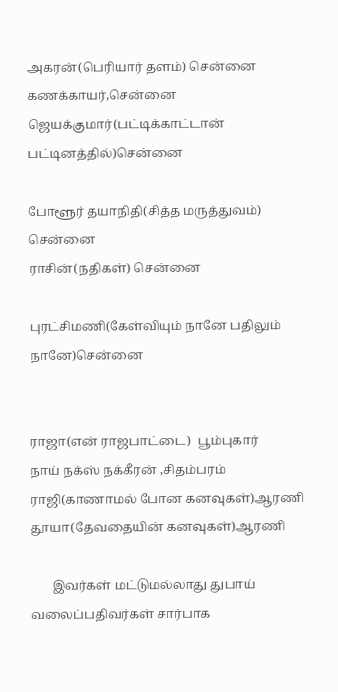அகரன்(பெரியார் தளம்) சென்னை
கணக்காயர்,சென்னை
ஜெயக்குமார்(பட்டிக்காட்டான் பட்டினத்தில்)சென்னை

போளூர் தயாநிதி(சித்த மருத்துவம்)
சென்னை
ராசின்(நதிகள்) சென்னை

புரட்சிமணி(கேள்வியும் நானே பதிலும் நானே)சென்னை


ராஜா(என் ராஜபாட்டை)  பூம்புகார்
நாய் நக்ஸ் நக்கீரன் ,சிதம்பரம்
ராஜி(காணாமல் போன கனவுகள்)ஆரணி
தூயா(தேவதையின் கனவுகள்)ஆரணி

       இவர்கள் மட்டுமல்லாது துபாய்  வலைப்பதிவர்கள் சார்பாக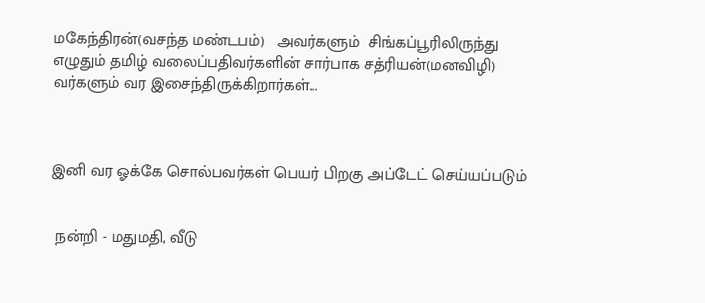மகேந்திரன்(வசந்த மண்டபம்)   அவர்களும்  சிங்கப்பூரிலிருந்து எழுதும் தமிழ் வலைப்பதிவர்களின் சார்பாக சத்ரியன்(மனவிழி) வர்களும் வர இசைந்திருக்கிறார்கள்...



இனி வர ஓக்கே சொல்பவர்கள் பெயர் பிறகு அப்டேட் செய்யப்படும்


 நன்றி - மதுமதி, வீடு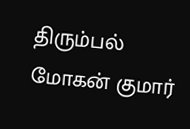திரும்பல் மோகன் குமார்